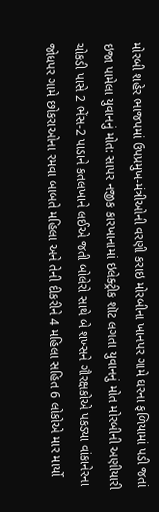મોરબી શહેર ભાજપમાં ઉપપ્રમુખ-મંત્રીઓની વરણી કરાઇ મોરબીના ખાનપર ગામે ઘરના ફળિયામાં પડી જતાં ઇજા પામેલા યુવાનનું મોત: સાપર નજીક કારખાનામાં ઇલેક્ટ્રીક શૉટ લગતા યુવાનનું મોત મોરબીની અણીયારી ચોકડી પાસે 2 ભેંસ-2 પાડાને કતલખાને લઈએ જતી બોલેરો સાથે બે શખ્સને ગૌરક્ષકોએ પકડ્યા વાંકાનેરના જોધપર ગામે છોકરાઓના રમવા બાબતે મહિલા અને તેની દીકરીને 4 મહિલા સહિત 6 લોકોએ માર માર્યો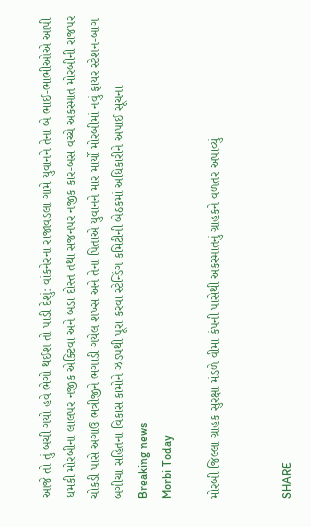આજે તો તું બચી ગયો હવે ભેગો થઈશ તો પાડી દેશું: વાંકનેરના રાજાવડલા ગામે યુવાનને તેના બે ભાઈ-ભાભીઓએ આપી ધમકી મોરબીના લાલપર નજીક એક્ટિવા અને બડા દોસ્ત તથા સજનપર નજીક કાર-બસ વચ્ચે અકસ્માત મોરબીની રાજપર ચોકડી પાસે અગાઉ ભત્રીજીને ભગાડી ગયેલ શખ્સ અને તેના પિતાએ યુવાનને માર માર્યો મોરબીમાં નવું ફાયર સ્ટેશન-બાગ બગીચા સહિતના વિકાસ કામોને ઝડપથી પૂરા કરવા સ્ટેન્ડિંગ કમિટીની બેઠકમાં અધિકારીને અપાઈ સૂચના
Breaking news
Morbi Today

મોરબી જિલ્લા ગ્રાહક સુરક્ષા મંડળે વીમા કંપની પાસેથી અકસ્માતનું ગ્રાહકને વળતર અપાવ્યું


SHARE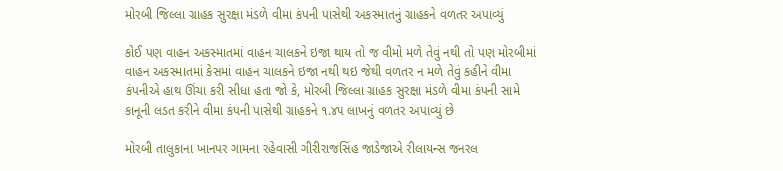મોરબી જિલ્લા ગ્રાહક સુરક્ષા મંડળે વીમા કંપની પાસેથી અકસ્માતનું ગ્રાહકને વળતર અપાવ્યું

કોઈ પણ વાહન અકસ્માતમાં વાહન ચાલકને ઇજા થાય તો જ વીમો મળે તેવું નથી તો પણ મોરબીમાં વાહન અકસ્માતમાં કેસમાં વાહન ચાલકને ઇજા નથી થઇ જેથી વળતર ન મળે તેવું કહીને વીમા કંપનીએ હાથ ઊંચા કરી સીધા હતા જો કે, મોરબી જિલ્લા ગ્રાહક સુરક્ષા મંડળે વીમા કંપની સામે કાનૂની લડત કરીને વીમા કંપની પાસેથી ગ્રાહકને ૧.૪૫ લાખનું વળતર અપાવ્યું છે

મોરબી તાલુકાના ખાનપર ગામના રહેવાસી ગીરીરાજસિંહ જાડેજાએ રીલાયન્સ જનરલ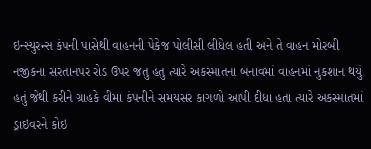ઇન્સ્યુરન્સ કંપની પાસેથી વાહનની પેકેજ પોલીસી લીધેલ હતી અને તે વાહન મોરબી નજીકના સરતાનપર રોડ ઉપર જતુ હતુ ત્યારે અકસ્માતના બનાવમાં વાહનમાં નુકશાન થયું હતું જેથી કરીને ગ્રાહકે વીમા કંપનીને સમયસર કાગળો આપી દીધા હતા ત્યારે અકસ્માતમાં ડ્રાઇવરને કોઇ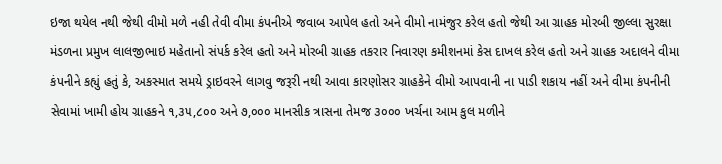ઇજા થયેલ નથી જેથી વીમો મળે નહી તેવી વીમા કંપનીએ જવાબ આપેલ હતો અને વીમો નામંજુર કરેલ હતો જેથી આ ગ્રાહક મોરબી જીલ્લા સુરક્ષા મંડળના પ્રમુખ લાલજીભાઇ મહેતાનો સંપર્ક કરેલ હતો અને મોરબી ગ્રાહક તકરાર નિવારણ કમીશનમાં કેસ દાખલ કરેલ હતો અને ગ્રાહક અદાલને વીમા કંપનીને કહ્યું હતું કે, અકસ્માત સમયે ડ્રાઇવરને લાગવુ જરૂરી નથી આવા કારણોસર ગ્રાહકેને વીમો આપવાની ના પાડી શકાય નહીં અને વીમા કંપનીની સેવામાં ખામી હોય ગ્રાહકને ૧,૩૫,૮૦૦ અને ૭,૦૦૦ માનસીક ત્રાસના તેમજ ૩૦૦૦ ખર્ચના આમ કુલ મળીને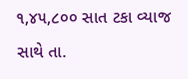૧,૪૫,૮૦૦ સાત ટકા વ્યાજ સાથે તા.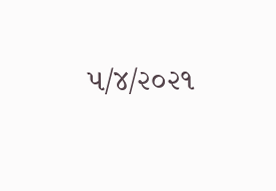૫/૪/૨૦૨૧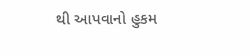થી આપવાનો હુકમ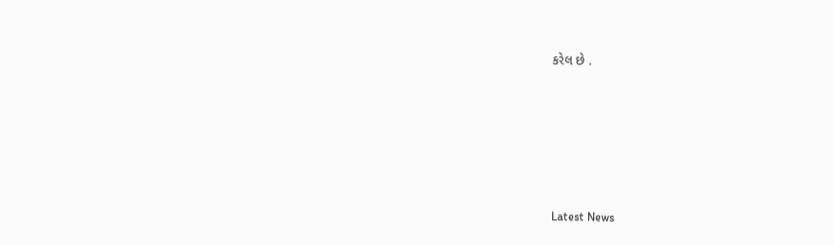કરેલ છે .






Latest News